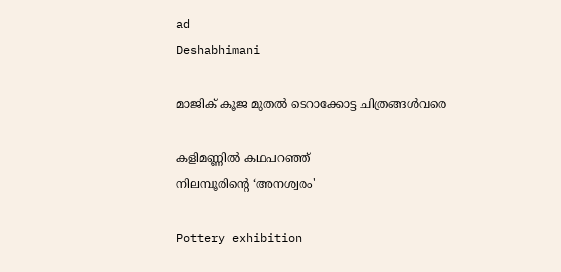ad
Deshabhimani

മാജിക് കൂജ മുതൽ ടെറാക്കോട്ട ചിത്രങ്ങൾവരെ

കളിമണ്ണിൽ കഥപറഞ്ഞ്‌
നിലമ്പൂരിന്റെ ‘അനശ്വരം'

Pottery exhibition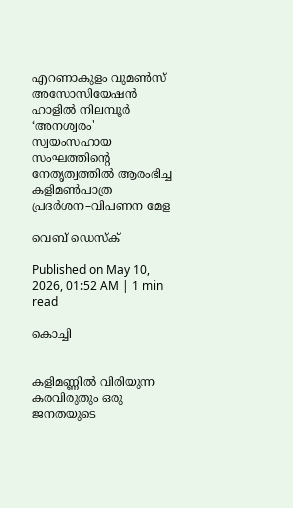എറണാകുളം വുമൺസ് അസോസിയേഷൻ ഹാളിൽ നിലമ്പൂർ ‘അനശ്വരം' സ്വയംസഹായ സംഘത്തിന്റെ നേതൃത്വത്തിൽ ആരംഭിച്ച കളിമൺപാത്ര പ്രദർശന–വിപണന മേള

വെബ് ഡെസ്ക്

Published on May 10, 2026, 01:52 AM | 1 min read

കൊച്ചി


കളിമണ്ണിൽ വിരിയുന്ന കരവിരുതും ഒരു ജനതയുടെ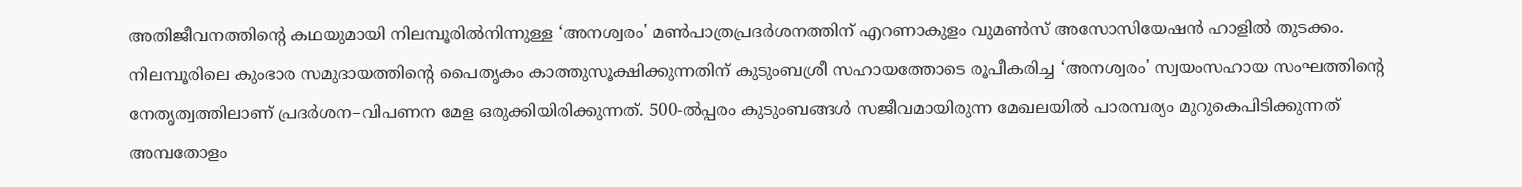അതിജീവനത്തിന്റെ കഥയുമായി നിലമ്പൂരിൽനിന്നുള്ള ‘അനശ്വരം' മൺപാത്രപ്രദർശനത്തിന്‌ എറണാകുളം വുമൺസ് അസോസിയേഷൻ ഹാളിൽ തുടക്കം. നിലമ്പൂരിലെ കുംഭാര സമുദായത്തിന്റെ പൈതൃകം കാത്തുസൂക്ഷിക്കുന്നതിന്‌ കുടുംബശ്രീ സഹായത്തോടെ രൂപീകരിച്ച ‘അനശ്വരം' സ്വയംസഹായ സംഘത്തിന്റെ നേതൃത്വത്തിലാണ് പ്രദർശന–വിപണന മേള ഒരുക്കിയിരിക്കുന്നത്‌. 500-ൽപ്പരം കുടുംബങ്ങൾ സജീവമായിരുന്ന മേഖലയിൽ പാരമ്പര്യം മുറുകെപിടിക്കുന്നത് അമ്പതോളം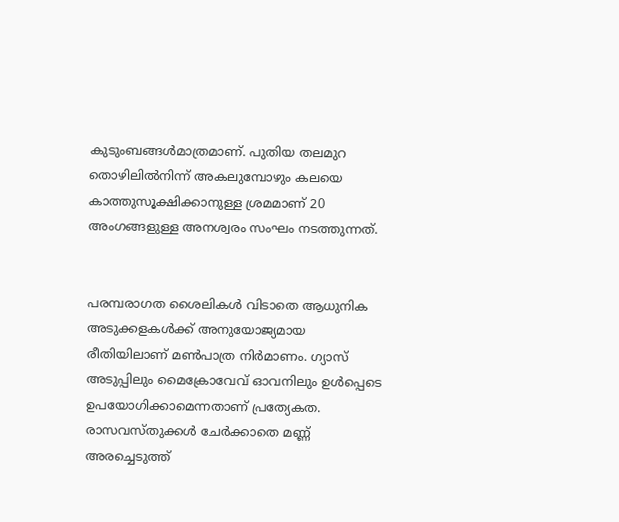കുടുംബങ്ങൾമാത്രമാണ്. പുതിയ തലമുറ തൊഴിലിൽനിന്ന് അകലുമ്പോഴും കലയെ കാത്തുസൂക്ഷിക്കാനുള്ള ശ്രമമാണ്‌ 20 അംഗങ്ങളുള്ള അനശ്വരം സംഘം നടത്തുന്നത്‌.


പരമ്പരാഗത ശൈലികൾ വിടാതെ ആധുനിക അടുക്കളകൾക്ക് അനുയോജ്യമായ രീതിയിലാണ്‌ മൺപാത്ര നിർമാണം. ഗ്യാസ് അടുപ്പിലും മൈക്രോവേവ് ഓവനിലും ഉൾപ്പെടെ ഉപയോഗിക്കാമെന്നതാണ്‌ പ്രത്യേകത. രാസവസ്‌തുക്കൾ ചേർക്കാതെ മണ്ണ് അരച്ചെടുത്ത്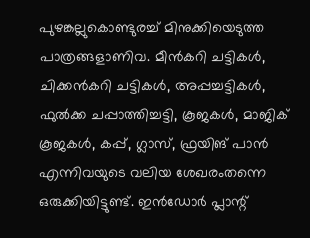പുഴങ്കല്ലുകൊണ്ടുരച്ച്‌ മിനുക്കിയെടുത്ത പാത്രങ്ങളാണിവ. മീൻകറി ചട്ടികൾ, ചിക്കൻകറി ചട്ടികൾ, അപ്പച്ചട്ടികൾ, ഫുൽക്ക ചപ്പാത്തിച്ചട്ടി, കൂജകൾ, മാജിക് കൂജകൾ, കപ്പ്, ഗ്ലാസ്, ഫ്രയിങ്‌ പാൻ എന്നിവയുടെ വലിയ ശേഖരംതന്നെ ഒരുക്കിയിട്ടുണ്ട്‌. ഇൻഡോർ പ്ലാന്റ്‌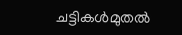ചട്ടികൾമുതൽ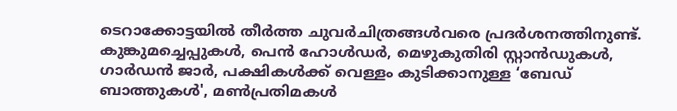ടെറാക്കോട്ടയിൽ തീർത്ത ചുവർചിത്രങ്ങൾവരെ പ്രദർശനത്തിനുണ്ട്‌. കുങ്കുമച്ചെപ്പുകൾ, പെൻ ഹോൾഡർ, മെഴുകുതിരി സ്റ്റാൻഡുകൾ, ഗാർഡൻ ജാർ, പക്ഷികൾക്ക് വെള്ളം കുടിക്കാനുള്ള ‘ബേഡ് ബാത്തുകൾ', മൺപ്രതിമകൾ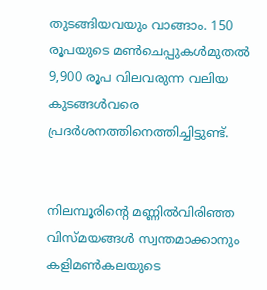തുടങ്ങിയവയും വാങ്ങാം. 150 രൂപയുടെ മൺചെപ്പുകൾമുതൽ 9,900 രൂപ വിലവരുന്ന വലിയ കുടങ്ങൾവരെ പ്രദർശനത്തിനെത്തിച്ചിട്ടുണ്ട്‌.


നിലമ്പൂരിന്റെ മണ്ണിൽവിരിഞ്ഞ വിസ്‌മയങ്ങൾ സ്വന്തമാക്കാനും കളിമൺകലയുടെ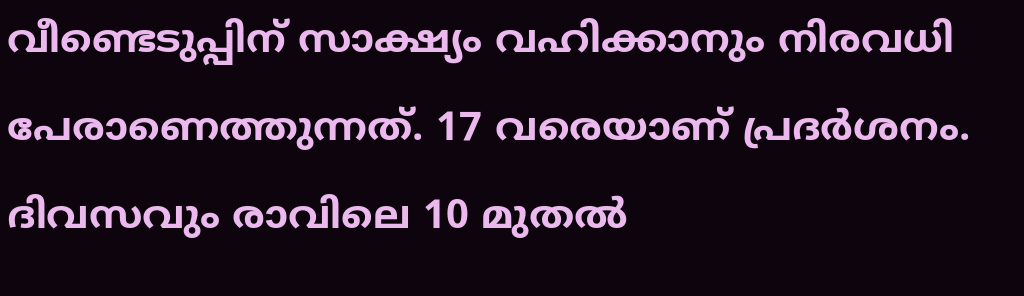വീണ്ടെടുപ്പിന് സാക്ഷ്യം വഹിക്കാനും നിരവധി പേരാണെത്തുന്നത്‌. 17 വരെയാണ്‌ പ്രദർശനം. ദിവസവും രാവിലെ 10 മുതൽ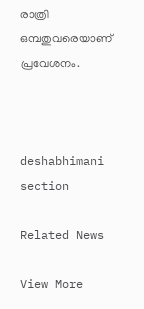രാത്രി ഒമ്പതുവരെയാണ്‌ പ്രവേശനം.



deshabhimani section

Related News

View More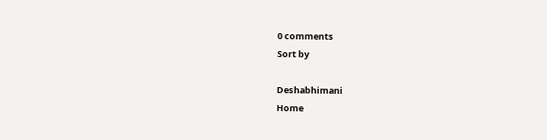0 comments
Sort by

Deshabhimani
Home